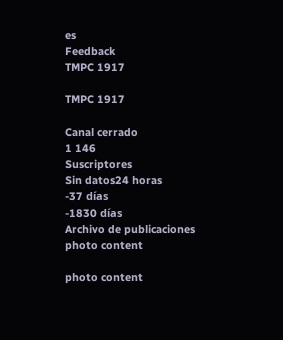es
Feedback
TMPC 1917

TMPC 1917

Canal cerrado
1 146
Suscriptores
Sin datos24 horas
-37 días
-1830 días
Archivo de publicaciones
photo content

photo content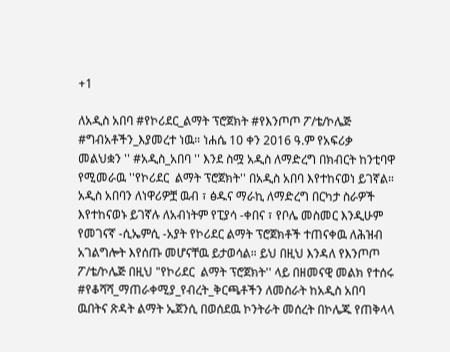+1

ለአዲስ አበባ #የኮሪደር_ልማት ፕሮጀክት #የእንጦጦ ፖ/ቴ/ኮሌጅ #ግብአቶችን_እያመረተ ነዉ። ነሐሴ 10 ቀን 2016 ዓ.ም የአፍሪቃ መልህቋን '' #አዲስ_አበባ '' እንደ ስሟ አዲስ ለማድረግ በክብርት ከንቲባዋ የሚመራዉ ''የኮሪደር  ልማት ፕሮጀክት'' በአዲስ አበባ እየተከናወነ ይገኛል። አዲስ አበባን ለነዋሪዎቿ ዉብ ፣ ፅዱና ማራኪ ለማድረግ በርካታ ስራዎች እየተከናወኑ ይገኛሉ ለአብነትም የፒያሳ -ቀበና ፣ የቦሌ መስመር እንዲሁም የመገናኛ -ሲኤምሲ -አያት የኮሪደር ልማት ፕሮጀክቶች ተጠናቀዉ ለሕዝብ አገልግሎት እየሰጡ መሆናቸዉ ይታወሳል። ይህ በዚህ እንዳለ የእንጦጦ ፖ/ቴ/ኮሌጅ በዚህ "የኮሪደር  ልማት ፕሮጀክት'' ላይ በዘመናዊ መልክ የተሰሩ #የቆሻሻ_ማጠራቀሚያ_የብረት_ቅርጫቶችን ለመስራት ከአዲስ አበባ ዉበትና ጽዳት ልማት ኤጀንሲ በወሰደዉ ኮንትራት መሰረት በኮሌጁ የጠቅላላ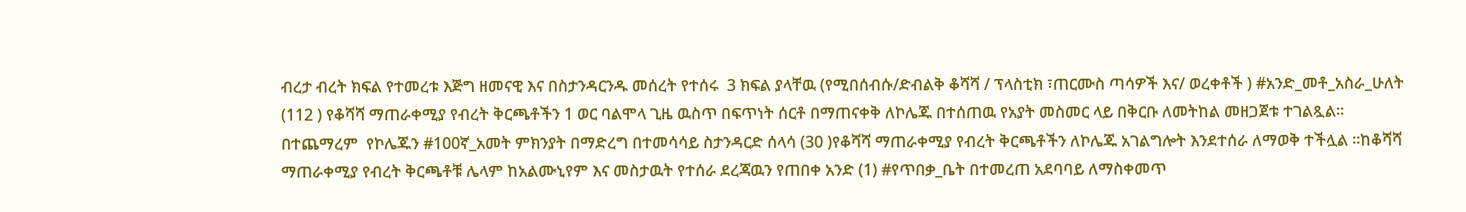ብረታ ብረት ክፍል የተመረቱ እጅግ ዘመናዊ እና በስታንዳርንዱ መሰረት የተሰሩ  3 ክፍል ያላቸዉ (የሚበሰብሱ/ድብልቅ ቆሻሻ / ፕላስቲክ ፣ጠርሙስ ጣሳዎች እና/ ወረቀቶች ) #አንድ_መቶ_አስራ_ሁለት (112 ) የቆሻሻ ማጠራቀሚያ የብረት ቅርጫቶችን 1 ወር ባልሞላ ጊዜ ዉስጥ በፍጥነት ሰርቶ በማጠናቀቅ ለኮሌጁ በተሰጠዉ የአያት መስመር ላይ በቅርቡ ለመትከል መዘጋጀቱ ተገልጿል። በተጨማረም  የኮሌጁን #100ኛ_አመት ምክንያት በማድረግ በተመሳሳይ ስታንዳርድ ሰላሳ (30 )የቆሻሻ ማጠራቀሚያ የብረት ቅርጫቶችን ለኮሌጁ አገልግሎት እንደተሰራ ለማወቅ ተችሏል ።ከቆሻሻ ማጠራቀሚያ የብረት ቅርጫቶቹ ሌላም ከአልሙኒየም እና መስታዉት የተሰራ ደረጃዉን የጠበቀ አንድ (1) #የጥበቃ_ቤት በተመረጠ አደባባይ ለማስቀመጥ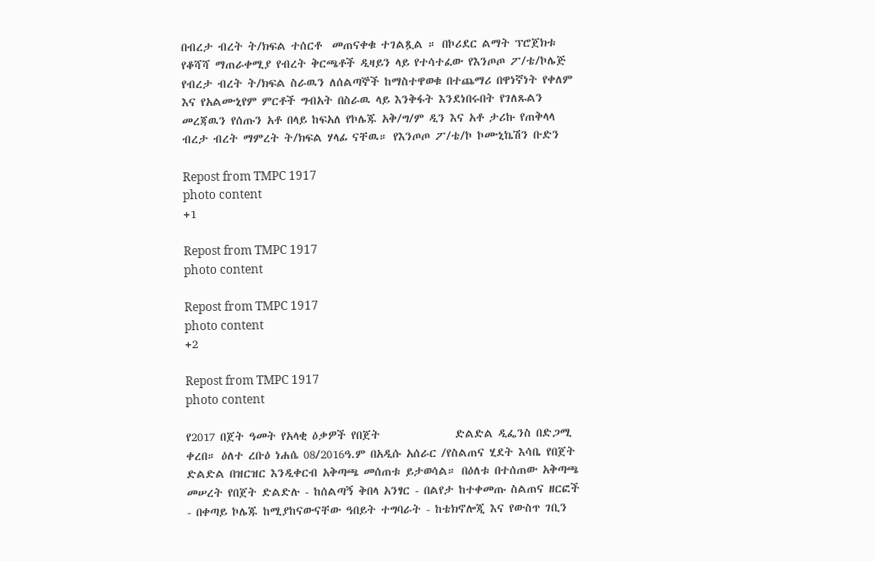በብረታ ብረት ት/ክፍል ተሰርቶ  መጠናቀቁ ተገልጿል ። በኮሪደር ልማት ፕሮጀክቱ የቆሻሻ ማጠራቀሚያ የብረት ቅርጫቶች ዲዛይን ላይ የተሳተፈው የእንጦጦ ፖ/ቴ/ኮሌጅ የብረታ ብረት ት/ክፍል ስራዉን ለሰልጣኞች ከማስተዋወቁ በተጨማሪ በዋነኛነት የቀለም እና የአልሙኒየም ምርቶች ግብአት በስራዉ ላይ እንቅፋት እንደነበሩበት የገለጹልን መረጃዉን የሰጡን አቶ በላይ ከፍአለ የኮሌጁ አቅ/ግ/ም ዲን እና አቶ ታሪኩ የጠቅላላ ብረታ ብረት ማምረት ት/ክፍል ሃላፊ ናቸዉ። የእንጦጦ ፖ/ቴ/ኮ ኮሙኒኬሽን ቡድን

Repost from TMPC 1917
photo content
+1

Repost from TMPC 1917
photo content

Repost from TMPC 1917
photo content
+2

Repost from TMPC 1917
photo content

የ2017 በጀት ዓመት የአላቂ ዕቃዎች የበጀት               ድልድል ዲፌንስ በድጋሚ ቀረበ። ዕለተ ረቡዕ ነሐሴ 08/2016ዓ.ም በአዲሱ አሰራር /የስልጠና ሂደት እሳቤ የበጀት ድልድል በዝርዝር እንዲቀርብ አቅጣጫ መሰጠቱ ይታወሳል። በዕለቱ በተሰጠው አቅጣጫ መሠረት የበጀት ድልድሉ - ከሰልጣኝ ቅበላ አንፃር - በልየታ ከተቀመጡ ስልጠና ዘርፎች - በቀጣይ ኮሌጁ ከሚያከናውናቸው ዓበይት ተግባራት - ከቴክኖሎጂ እና የውስጥ ገቢን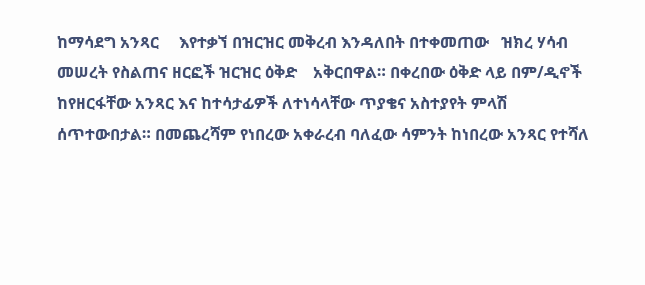ከማሳደግ አንጻር     እየተቃኘ በዝርዝር መቅረብ እንዳለበት በተቀመጠው   ዝክረ ሃሳብ መሠረት የስልጠና ዘርፎች ዝርዝር ዕቅድ    አቅርበዋል። በቀረበው ዕቅድ ላይ በም/ዲኖች   ከየዘርፋቸው አንጻር እና ከተሳታፊዎች ለተነሳላቸው ጥያቄና አስተያየት ምላሽ ሰጥተውበታል። በመጨረሻም የነበረው አቀራረብ ባለፈው ሳምንት ከነበረው አንጻር የተሻለ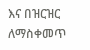እና በዝርዝር ለማስቀመጥ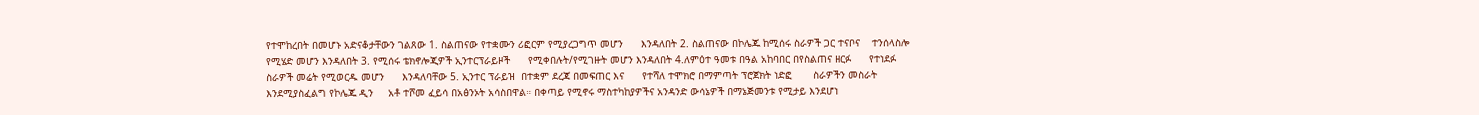የተሞከረበት በመሆኑ አድናቆታቸውን ገልጸው 1. ስልጠናው የተቋሙን ሪፎርም የሚያረጋግጥ መሆን      እንዳለበት 2. ስልጠናው በኮሌጁ ከሚሰሩ ስራዎች ጋር ተናቦና    ተንሰላስሎ የሚሄድ መሆን እንዳለበት 3. የሚሰሩ ቴክኖሎጂዎች ኢንተርፕራይዞች      የሚቀበሉት/የሚገዙት መሆን እንዳለበት 4.ለምዕተ ዓመቱ በዓል አከባበር በየስልጠና ዘርፉ      የተነደፉ ስራዎች መሬት የሚወርዱ መሆን      እንዳለባቸው 5. ኢንተር ፕራይዝ  በተቋም ደረጃ በመፍጠር እና      የተሻለ ተሞክሮ በማምጣት ፕሮጀክት ነድፎ       ስራዎችን መስራት እንደሚያስፈልግ የኮሌጁ ዲን     አቶ ተሾመ ፈይሳ በአፅንኦት አሳስበዋል። በቀጣይ የሚኖሩ ማስተካከያዎችና አንዳንድ ውሳኔዎች በማኔጅመንቱ የሚታይ እንደሆነ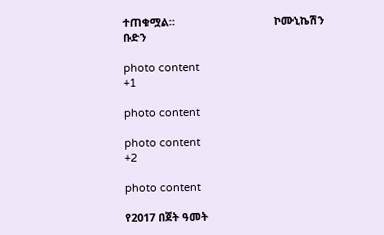ተጠቁሟል።                                 ኮሙኒኬሽን ቡድን

photo content
+1

photo content

photo content
+2

photo content

የ2017 በጀት ዓመት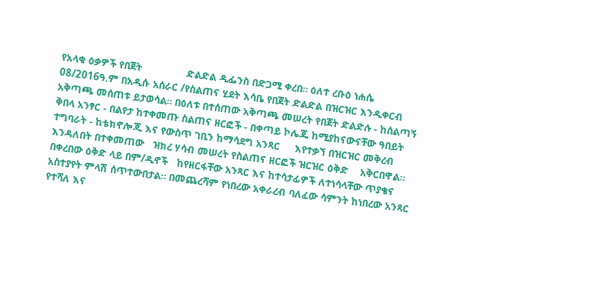የአላቂ ዕቃዎች የበጀት               ድልድል ዲፌንስ በድጋሚ ቀረበ። ዕለተ ረቡዕ ነሐሴ 08/2016ዓ.ም በአዲሱ አሰራር /የስልጠና ሂደት እሳቤ የበጀት ድልድል በዝርዝር እንዲቀርብ አቅጣጫ መሰጠቱ ይታወሳል። በዕለቱ በተሰጠው አቅጣጫ መሠረት የበጀት ድልድሉ - ከሰልጣኝ ቅበላ አንፃር - በልየታ ከተቀመጡ ስልጠና ዘርፎች - በቀጣይ ኮሌጁ ከሚያከናውናቸው ዓበይት ተግባራት - ከቴክኖሎጂ እና የውስጥ ገቢን ከማሳደግ አንጻር     እየተቃኘ በዝርዝር መቅረብ እንዳለበት በተቀመጠው   ዝክረ ሃሳብ መሠረት የስልጠና ዘርፎች ዝርዝር ዕቅድ    አቅርበዋል። በቀረበው ዕቅድ ላይ በም/ዲኖች   ከየዘርፋቸው አንጻር እና ከተሳታፊዎች ለተነሳላቸው ጥያቄና አስተያየት ምላሽ ሰጥተውበታል። በመጨረሻም የነበረው አቀራረብ ባለፈው ሳምንት ከነበረው አንጻር የተሻለ እና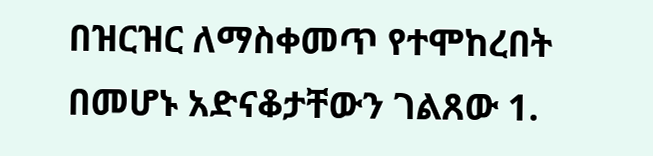በዝርዝር ለማስቀመጥ የተሞከረበት በመሆኑ አድናቆታቸውን ገልጸው 1.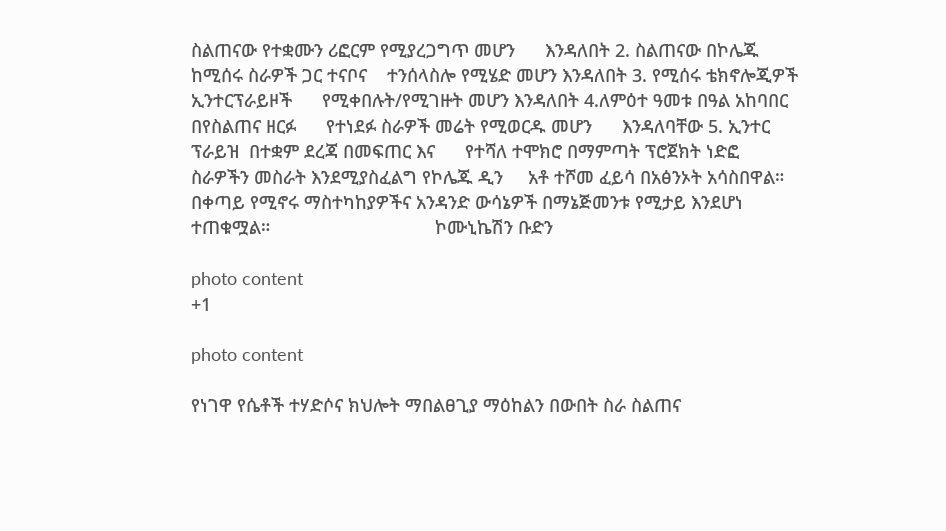ስልጠናው የተቋሙን ሪፎርም የሚያረጋግጥ መሆን      እንዳለበት 2. ስልጠናው በኮሌጁ ከሚሰሩ ስራዎች ጋር ተናቦና    ተንሰላስሎ የሚሄድ መሆን እንዳለበት 3. የሚሰሩ ቴክኖሎጂዎች ኢንተርፕራይዞች      የሚቀበሉት/የሚገዙት መሆን እንዳለበት 4.ለምዕተ ዓመቱ በዓል አከባበር በየስልጠና ዘርፉ      የተነደፉ ስራዎች መሬት የሚወርዱ መሆን      እንዳለባቸው 5. ኢንተር ፕራይዝ  በተቋም ደረጃ በመፍጠር እና      የተሻለ ተሞክሮ በማምጣት ፕሮጀክት ነድፎ       ስራዎችን መስራት እንደሚያስፈልግ የኮሌጁ ዲን     አቶ ተሾመ ፈይሳ በአፅንኦት አሳስበዋል። በቀጣይ የሚኖሩ ማስተካከያዎችና አንዳንድ ውሳኔዎች በማኔጅመንቱ የሚታይ እንደሆነ ተጠቁሟል።                                 ኮሙኒኬሽን ቡድን

photo content
+1

photo content

የነገዋ የሴቶች ተሃድሶና ክህሎት ማበልፀጊያ ማዕከልን በውበት ስራ ስልጠና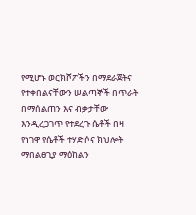የሚሆኑ ወርክሾፖችን በማደራጀትና የተቀበልናቸውን ሠልጣኞች በጥራት በማሰልጠን እና ብቃታቸው እንዲረጋገጥ የተደረጉ ሴቶች በዛ
የነገዋ የሴቶች ተሃድሶና ክህሎት ማበልፀጊያ ማዕከልን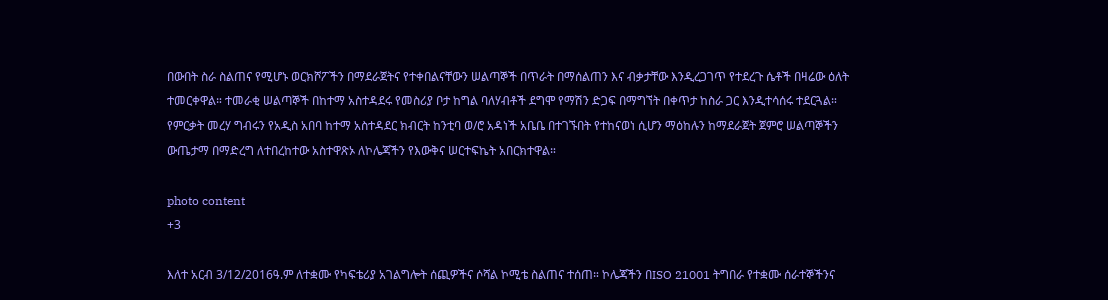በውበት ስራ ስልጠና የሚሆኑ ወርክሾፖችን በማደራጀትና የተቀበልናቸውን ሠልጣኞች በጥራት በማሰልጠን እና ብቃታቸው እንዲረጋገጥ የተደረጉ ሴቶች በዛሬው ዕለት ተመርቀዋል። ተመራቂ ሠልጣኞች በከተማ አስተዳደሩ የመስሪያ ቦታ ከግል ባለሃብቶች ደግሞ የማሽን ድጋፍ በማግኘት በቀጥታ ከስራ ጋር እንዲተሳሰሩ ተደርጓል። የምርቃት መረሃ ግብሩን የአዲስ አበባ ከተማ አስተዳደር ክብርት ከንቲባ ወ/ሮ አዳነች አቤቤ በተገኙበት የተከናወነ ሲሆን ማዕከሉን ከማደራጀት ጀምሮ ሠልጣኞችን ውጤታማ በማድረግ ለተበረከተው አስተዋጽኦ ለኮሌጃችን የእውቅና ሠርተፍኬት አበርክተዋል።

photo content
+3

እለተ አርብ 3/12/2016ዓ.ም ለተቋሙ የካፍቴሪያ አገልግሎት ሰጪዎችና ሶሻል ኮሚቴ ስልጠና ተሰጠ። ኮሌጃችን በISO 21001 ትግበራ የተቋሙ ሰራተኞችንና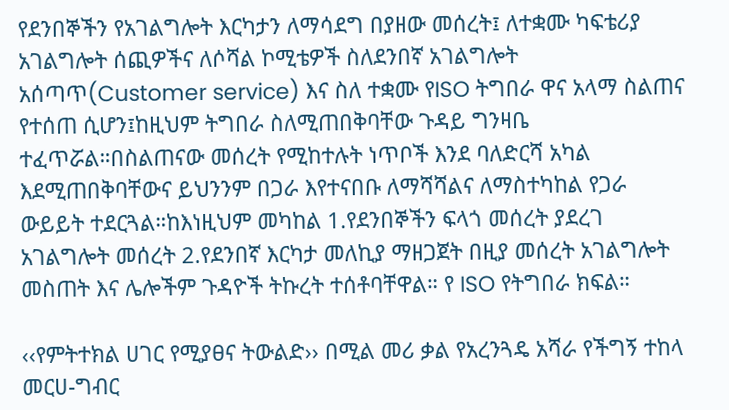የደንበኞችን የአገልግሎት እርካታን ለማሳደግ በያዘው መሰረት፤ ለተቋሙ ካፍቴሪያ አገልግሎት ሰጪዎችና ለሶሻል ኮሚቴዎች ስለደንበኛ አገልግሎት አሰጣጥ(Customer service) እና ስለ ተቋሙ የISO ትግበራ ዋና አላማ ስልጠና የተሰጠ ሲሆን፤ከዚህም ትግበራ ስለሚጠበቅባቸው ጉዳይ ግንዛቤ ተፈጥሯል።በስልጠናው መሰረት የሚከተሉት ነጥቦች እንደ ባለድርሻ አካል እደሚጠበቅባቸውና ይህንንም በጋራ እየተናበቡ ለማሻሻልና ለማስተካከል የጋራ ውይይት ተደርጓል።ከእነዚህም መካከል 1.የደንበኞችን ፍላጎ መሰረት ያደረገ አገልግሎት መሰረት 2.የደንበኛ እርካታ መለኪያ ማዘጋጀት በዚያ መሰረት አገልግሎት መስጠት እና ሌሎችም ጉዳዮች ትኩረት ተሰቶባቸዋል። የ ISO የትግበራ ክፍል።

‹‹የምትተክል ሀገር የሚያፀና ትውልድ›› በሚል መሪ ቃል የአረንጓዴ አሻራ የችግኝ ተከላ መርሀ-ግብር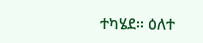ተካሄደ፡፡ ዕለተ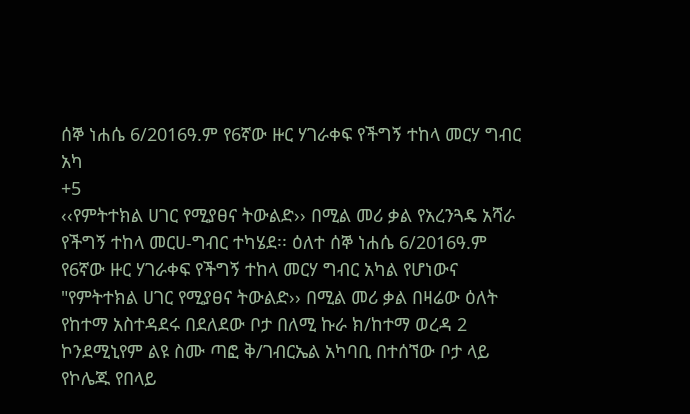ሰኞ ነሐሴ 6/2016ዓ.ም የ6ኛው ዙር ሃገራቀፍ የችግኝ ተከላ መርሃ ግብር አካ
+5
‹‹የምትተክል ሀገር የሚያፀና ትውልድ›› በሚል መሪ ቃል የአረንጓዴ አሻራ የችግኝ ተከላ መርሀ-ግብር ተካሄደ፡፡ ዕለተ ሰኞ ነሐሴ 6/2016ዓ.ም የ6ኛው ዙር ሃገራቀፍ የችግኝ ተከላ መርሃ ግብር አካል የሆነውና "የምትተክል ሀገር የሚያፀና ትውልድ›› በሚል መሪ ቃል በዛሬው ዕለት የከተማ አስተዳደሩ በደለደው ቦታ በለሚ ኩራ ክ/ከተማ ወረዳ 2 ኮንደሚኒየም ልዩ ስሙ ጣፎ ቅ/ገብርኤል አካባቢ በተሰኘው ቦታ ላይ   የኮሌጁ የበላይ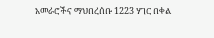አመራሮችና ማህበረሰቡ 1223 ሃገር በቀል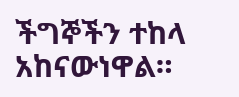ችግኞችን ተከላ አከናውነዋል።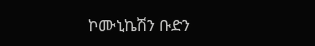ኮሙኒኬሽን ቡድን